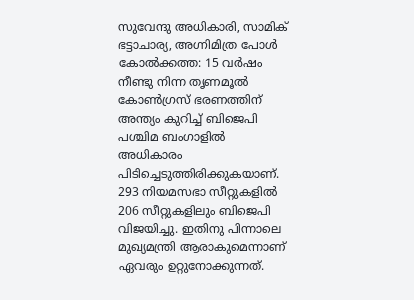സുവേന്ദു അധികാരി, സാമിക് ഭട്ടാചാര്യ, അഗ്നിമിത്ര പോൾ
കോൽക്കത്ത: 15 വർഷം നീണ്ടു നിന്ന തൃണമൂൽ കോൺഗ്രസ് ഭരണത്തിന് അന്ത്യം കുറിച്ച് ബിജെപി പശ്ചിമ ബംഗാളിൽ അധികാരം പിടിച്ചെടുത്തിരിക്കുകയാണ്. 293 നിയമസഭാ സീറ്റുകളിൽ 206 സീറ്റുകളിലും ബിജെപി വിജയിച്ചു. ഇതിനു പിന്നാലെ മുഖ്യമന്ത്രി ആരാകുമെന്നാണ് ഏവരും ഉറ്റുനോക്കുന്നത്.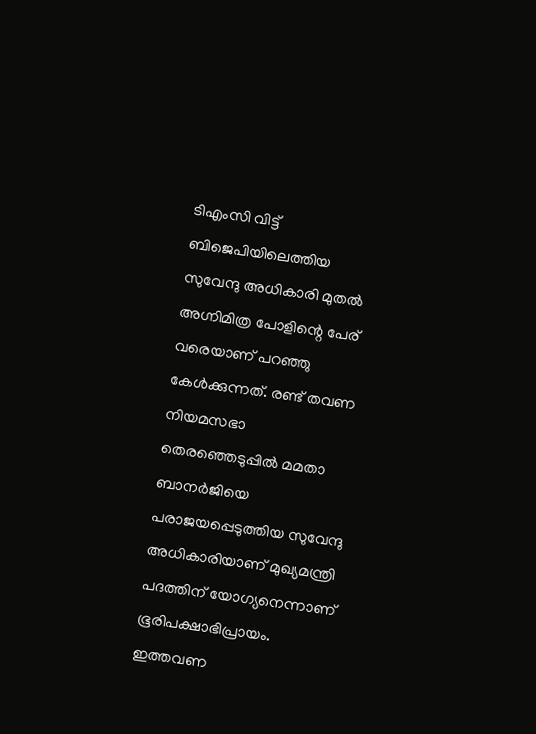ടിഎംസി വിട്ട് ബിജെപിയിലെത്തിയ സുവേന്ദു അധികാരി മുതൽ അഗ്നിമിത്ര പോളിന്റെ പേര് വരെയാണ് പറഞ്ഞു കേൾക്കുന്നത്. രണ്ട് തവണ നിയമസഭാ തെരഞ്ഞെടുപ്പിൽ മമതാ ബാനർജിയെ പരാജയപ്പെടുത്തിയ സുവേന്ദു അധികാരിയാണ് മുഖ്യമന്ത്രി പദത്തിന് യോഗ്യനെന്നാണ് ഭൂരിപക്ഷാഭിപ്രായം.
ഇത്തവണ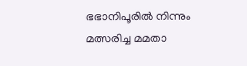ഭഭാനിപൂരിൽ നിന്നും മത്സരിച്ച മമതാ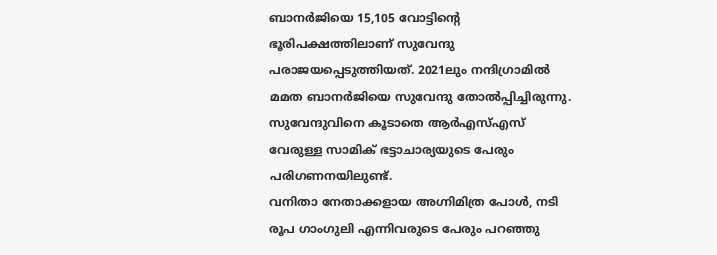ബാനർജിയെ 15,105 വോട്ടിന്റെ ഭൂരിപക്ഷത്തിലാണ് സുവേന്ദു പരാജയപ്പെടുത്തിയത്. 2021ലും നന്ദിഗ്രാമിൽ മമത ബാനർജിയെ സുവേന്ദു തോൽപ്പിച്ചിരുന്നു. സുവേന്ദുവിനെ കൂടാതെ ആർഎസ്എസ് വേരുള്ള സാമിക് ഭട്ടാചാര്യയുടെ പേരും പരിഗണനയിലുണ്ട്.
വനിതാ നേതാക്കളായ അഗ്നിമിത്ര പോൾ, നടി രൂപ ഗാംഗുലി എന്നിവരുടെ പേരും പറഞ്ഞു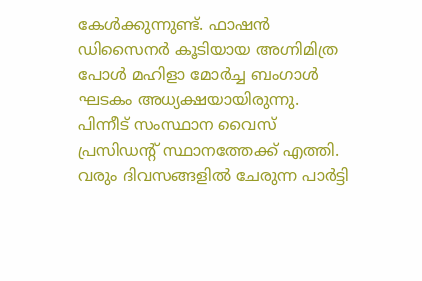കേൾക്കുന്നുണ്ട്. ഫാഷൻ ഡിസൈനർ കൂടിയായ അഗ്നിമിത്ര പോൾ മഹിളാ മോർച്ച ബംഗാൾ ഘടകം അധ്യക്ഷയായിരുന്നു. പിന്നീട് സംസ്ഥാന വൈസ് പ്രസിഡന്റ് സ്ഥാനത്തേക്ക് എത്തി. വരും ദിവസങ്ങളിൽ ചേരുന്ന പാർട്ടി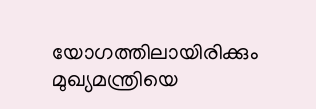യോഗത്തിലായിരിക്കും മുഖ്യമന്ത്രിയെ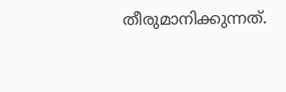തീരുമാനിക്കുന്നത്.